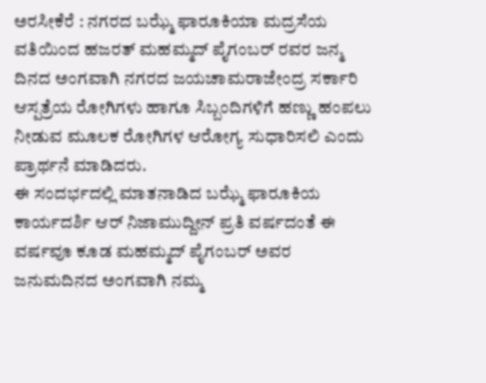ಅರಸೀಕೆರೆ : ನಗರದ ಬಝ್ಮೆ ಫಾರೂಕಿಯಾ ಮದ್ರಸೆಯ ವತಿಯಿಂದ ಹಜರತ್ ಮಹಮ್ಮದ್ ಪೈಗಂಬರ್ ರವರ ಜನ್ಮ ದಿನದ ಅಂಗವಾಗಿ ನಗರದ ಜಯಚಾಮರಾಜೇಂದ್ರ ಸರ್ಕಾರಿ ಆಸ್ಪತ್ರೆಯ ರೋಗಿಗಳು ಹಾಗೂ ಸಿಬ್ಬಂದಿಗಳಿಗೆ ಹಣ್ಣು ಹಂಪಲು ನೀಡುವ ಮೂಲಕ ರೋಗಿಗಳ ಆರೋಗ್ಯ ಸುಧಾರಿಸಲಿ ಎಂದು ಪ್ರಾರ್ಥನೆ ಮಾಡಿದರು.
ಈ ಸಂದರ್ಭದಲ್ಲಿ ಮಾತನಾಡಿದ ಬಝ್ಮೆ ಫಾರೂಕಿಯ ಕಾರ್ಯದರ್ಶಿ ಆರ್ ನಿಜಾಮುದ್ದೀನ್ ಪ್ರತಿ ವರ್ಷದಂತೆ ಈ ವರ್ಷವೂ ಕೂಡ ಮಹಮ್ಮದ್ ಪೈಗಂಬರ್ ಅವರ ಜನುಮದಿನದ ಅಂಗವಾಗಿ ನಮ್ಮ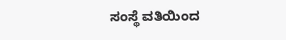ಸಂಸ್ಥೆ ವತಿಯಿಂದ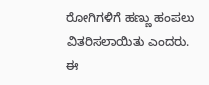ರೋಗಿಗಳಿಗೆ ಹಣ್ಣು ಹಂಪಲು ವಿತರಿಸಲಾಯಿತು ಎಂದರು.
ಈ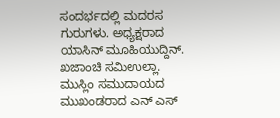ಸಂದರ್ಭದಲ್ಲಿ ಮದರಸ ಗುರುಗಳು. ಅಧ್ಯಕ್ಷರಾದ ಯಾಸಿನ್ ಮೂಹಿಯುದ್ದಿನ್. ಖಜಾಂಚಿ ಸಮಿಉಲ್ಲಾ. ಮುಸ್ಲಿಂ ಸಮುದಾಯದ ಮುಖಂಡರಾದ ಎನ್ ಎಸ್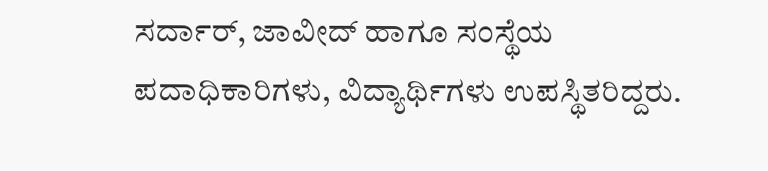ಸರ್ದಾರ್, ಜಾವೀದ್ ಹಾಗೂ ಸಂಸ್ಥೆಯ ಪದಾಧಿಕಾರಿಗಳು, ವಿದ್ಯಾರ್ಥಿಗಳು ಉಪಸ್ಥಿತರಿದ್ದರು.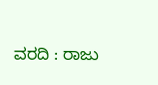ವರದಿ : ರಾಜು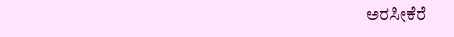ಅರಸೀಕೆರೆ